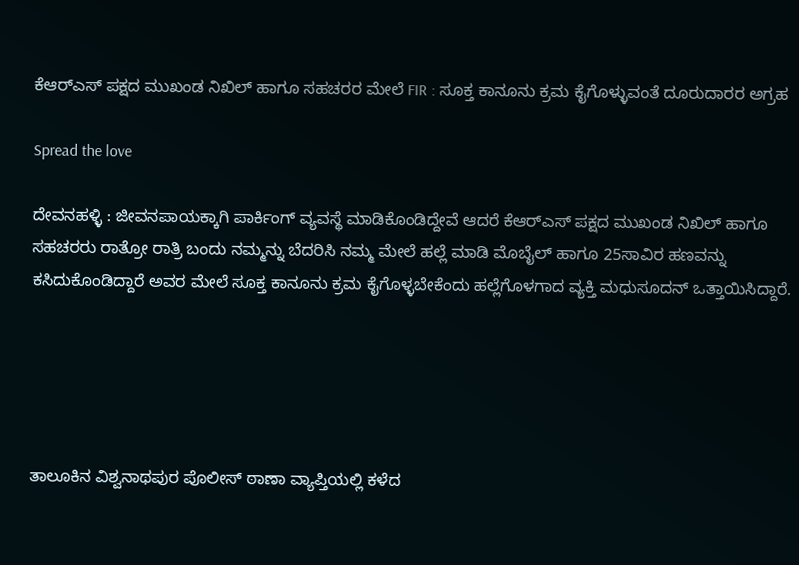ಕೆಆರ್‌ಎಸ್ ಪಕ್ಷದ ಮುಖಂಡ ನಿಖಿಲ್ ಹಾಗೂ ಸಹಚರರ ಮೇಲೆ FIR : ಸೂಕ್ತ ಕಾನೂನು ಕ್ರಮ ಕೈಗೊಳ್ಳುವಂತೆ ದೂರುದಾರರ ಅಗ್ರಹ

Spread the love

ದೇವನಹಳ್ಳಿ : ಜೀವನಪಾಯಕ್ಕಾಗಿ ಪಾರ್ಕಿಂಗ್ ವ್ಯವಸ್ಥೆ ಮಾಡಿಕೊಂಡಿದ್ದೇವೆ ಆದರೆ ಕೆಆರ್‌ಎಸ್ ಪಕ್ಷದ ಮುಖಂಡ ನಿಖಿಲ್ ಹಾಗೂ ಸಹಚರರು ರಾತ್ರೋ ರಾತ್ರಿ ಬಂದು ನಮ್ಮನ್ನು ಬೆದರಿಸಿ ನಮ್ಮ ಮೇಲೆ ಹಲ್ಲೆ ಮಾಡಿ ಮೊಬೈಲ್ ಹಾಗೂ 25ಸಾವಿರ ಹಣವನ್ನು ಕಸಿದುಕೊಂಡಿದ್ದಾರೆ ಅವರ ಮೇಲೆ ಸೂಕ್ತ ಕಾನೂನು ಕ್ರಮ ಕೈಗೊಳ್ಳಬೇಕೆಂದು ಹಲ್ಲೆಗೊಳಗಾದ ವ್ಯಕ್ತಿ ಮಧುಸೂದನ್ ಒತ್ತಾಯಿಸಿದ್ದಾರೆ.





ತಾಲೂಕಿನ ವಿಶ್ವನಾಥಪುರ ಪೊಲೀಸ್ ಠಾಣಾ ವ್ಯಾಪ್ತಿಯಲ್ಲಿ ಕಳೆದ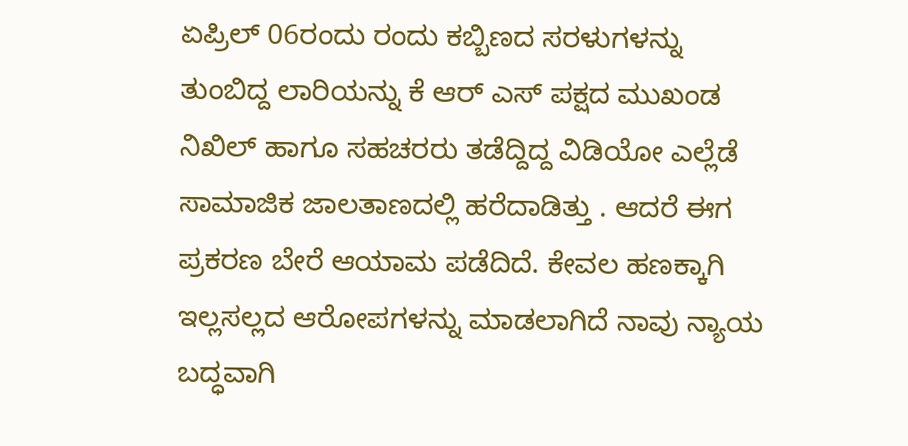ಏಪ್ರಿಲ್ 06ರಂದು ರಂದು ಕಬ್ಬಿಣದ ಸರಳುಗಳನ್ನು ತುಂಬಿದ್ದ ಲಾರಿಯನ್ನು ಕೆ ಆರ್ ಎಸ್ ಪಕ್ಷದ ಮುಖಂಡ ನಿಖಿಲ್ ಹಾಗೂ ಸಹಚರರು ತಡೆದ್ದಿದ್ದ ವಿಡಿಯೋ ಎಲ್ಲೆಡೆ ಸಾಮಾಜಿಕ ಜಾಲತಾಣದಲ್ಲಿ ಹರೆದಾಡಿತ್ತು . ಆದರೆ ಈಗ ಪ್ರಕರಣ ಬೇರೆ ಆಯಾಮ ಪಡೆದಿದೆ. ಕೇವಲ ಹಣಕ್ಕಾಗಿ ಇಲ್ಲಸಲ್ಲದ ಆರೋಪಗಳನ್ನು ಮಾಡಲಾಗಿದೆ ನಾವು ನ್ಯಾಯ ಬದ್ಧವಾಗಿ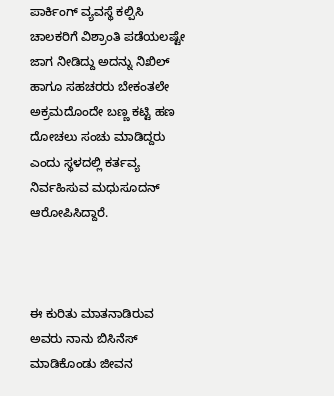ಪಾರ್ಕಿಂಗ್ ವ್ಯವಸ್ಥೆ ಕಲ್ಪಿಸಿ ಚಾಲಕರಿಗೆ ವಿಶ್ರಾಂತಿ ಪಡೆಯಲಷ್ಟೇ ಜಾಗ ನೀಡಿದ್ದು ಅದನ್ನು ನಿಖಿಲ್ ಹಾಗೂ ಸಹಚರರು ಬೇಕಂತಲೇ ಅಕ್ರಮದೊಂದೇ ಬಣ್ಣ ಕಟ್ಟಿ ಹಣ ದೋಚಲು ಸಂಚು ಮಾಡಿದ್ದರು ಎಂದು ಸ್ಥಳದಲ್ಲಿ ಕರ್ತವ್ಯ ನಿರ್ವಹಿಸುವ ಮಧುಸೂದನ್ ಆರೋಪಿಸಿದ್ದಾರೆ.



ಈ ಕುರಿತು ಮಾತನಾಡಿರುವ ಅವರು ನಾನು ಬಿಸಿನೆಸ್ ಮಾಡಿಕೊಂಡು ಜೀವನ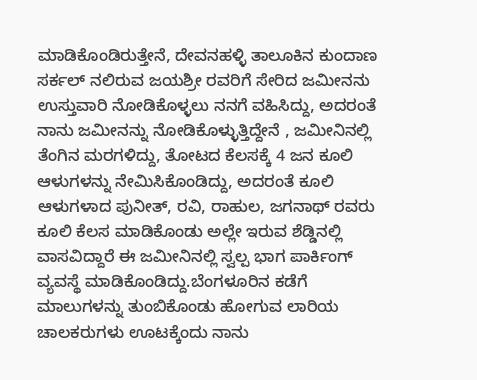ಮಾಡಿಕೊಂಡಿರುತ್ತೇನೆ, ದೇವನಹಳ್ಳಿ ತಾಲೂಕಿನ ಕುಂದಾಣ ಸರ್ಕಲ್ ನಲಿರುವ ಜಯಶ್ರೀ ರವರಿಗೆ ಸೇರಿದ ಜಮೀನನು ಉಸ್ತುವಾರಿ ನೋಡಿಕೊಳ್ಳಲು ನನಗೆ ವಹಿಸಿದ್ದು, ಅದರಂತೆ ನಾನು ಜಮೀನನ್ನು ನೋಡಿಕೊಳ್ಳುತ್ತಿದ್ದೇನೆ , ಜಮೀನಿನಲ್ಲಿ ತೆಂಗಿನ ಮರಗಳಿದ್ದು, ತೋಟದ ಕೆಲಸಕ್ಕೆ 4 ಜನ ಕೂಲಿ ಆಳುಗಳನ್ನು ನೇಮಿಸಿಕೊಂಡಿದ್ದು, ಅದರಂತೆ ಕೂಲಿ ಆಳುಗಳಾದ ಪುನೀತ್, ರವಿ, ರಾಹುಲ, ಜಗನಾಥ್ ರವರು ಕೂಲಿ ಕೆಲಸ ಮಾಡಿಕೊಂಡು ಅಲ್ಲೇ ಇರುವ ಶೆಡ್ಡಿನಲ್ಲಿ ವಾಸವಿದ್ದಾರೆ ಈ ಜಮೀನಿನಲ್ಲಿ ಸ್ವಲ್ಪ ಭಾಗ ಪಾರ್ಕಿಂಗ್ ವ್ಯವಸ್ಥೆ ಮಾಡಿಕೊಂಡಿದ್ದು.ಬೆಂಗಳೂರಿನ ಕಡೆಗೆ ಮಾಲುಗಳನ್ನು ತುಂಬಿಕೊಂಡು ಹೋಗುವ ಲಾರಿಯ ಚಾಲಕರುಗಳು ಊಟಕ್ಕೆಂದು ನಾನು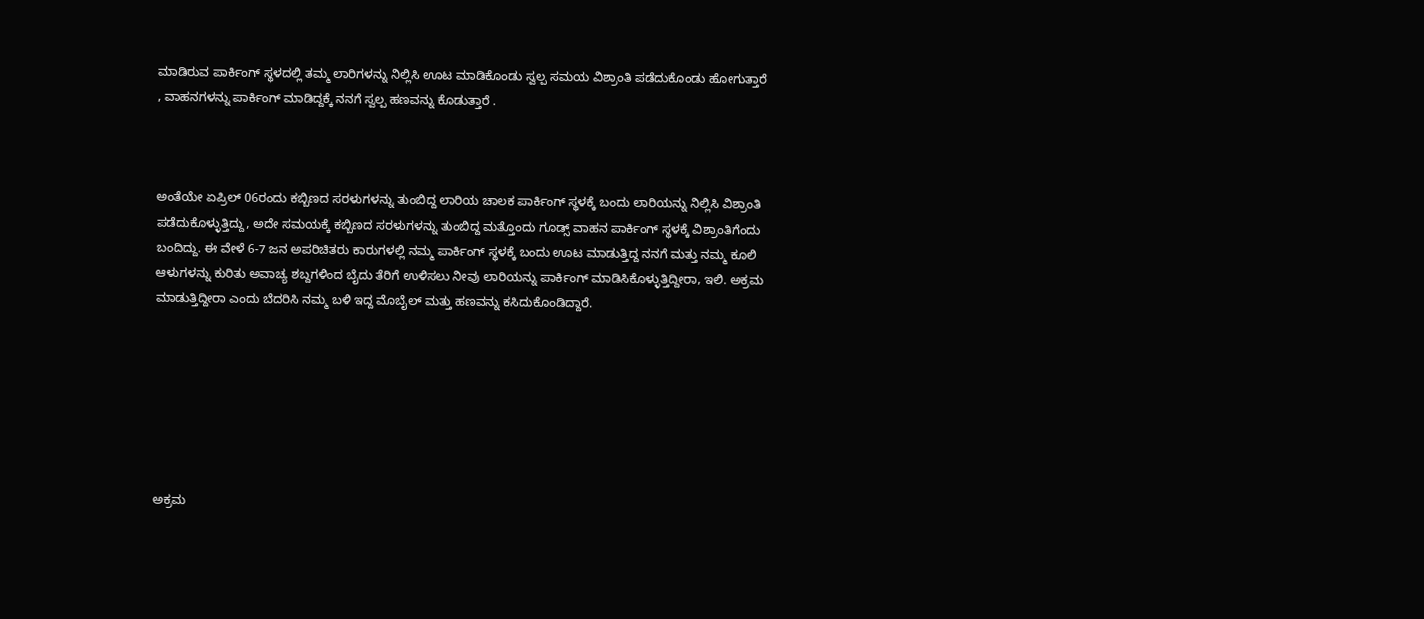ಮಾಡಿರುವ ಪಾರ್ಕಿಂಗ್ ಸ್ಥಳದಲ್ಲಿ ತಮ್ಮ ಲಾರಿಗಳನ್ನು ನಿಲ್ಲಿಸಿ ಊಟ ಮಾಡಿಕೊಂಡು ಸ್ವಲ್ಪ ಸಮಯ ವಿಶ್ರಾಂತಿ ಪಡೆದುಕೊಂಡು ಹೋಗುತ್ತಾರೆ , ವಾಹನಗಳನ್ನು ಪಾರ್ಕಿಂಗ್ ಮಾಡಿದ್ದಕ್ಕೆ ನನಗೆ ಸ್ವಲ್ಪ ಹಣವನ್ನು ಕೊಡುತ್ತಾರೆ .



ಅಂತೆಯೇ ಏಪ್ರಿಲ್ 06ರಂದು ಕಬ್ಬಿಣದ ಸರಳುಗಳನ್ನು ತುಂಬಿದ್ದ ಲಾರಿಯ ಚಾಲಕ ಪಾರ್ಕಿಂಗ್ ಸ್ಥಳಕ್ಕೆ ಬಂದು ಲಾರಿಯನ್ನು ನಿಲ್ಲಿಸಿ ವಿಶ್ರಾಂತಿ ಪಡೆದುಕೊಳ್ಳುತ್ತಿದ್ದು, ಅದೇ ಸಮಯಕ್ಕೆ ಕಬ್ಬಿಣದ ಸರಳುಗಳನ್ನು ತುಂಬಿದ್ದ ಮತ್ತೊಂದು ಗೂಡ್ಸ್‌ ವಾಹನ ಪಾರ್ಕಿಂಗ್ ಸ್ಥಳಕ್ಕೆ ವಿಶ್ರಾಂತಿಗೆಂದು ಬಂದಿದ್ದು. ಈ ವೇಳೆ 6-7 ಜನ ಅಪರಿಚಿತರು ಕಾರುಗಳಲ್ಲಿ ನಮ್ಮ ಪಾರ್ಕಿಂಗ್ ಸ್ಥಳಕ್ಕೆ ಬಂದು ಊಟ ಮಾಡುತ್ತಿದ್ದ ನನಗೆ ಮತ್ತು ನಮ್ಮ ಕೂಲಿ ಆಳುಗಳನ್ನು ಕುರಿತು ಅವಾಚ್ಯ ಶಬ್ದಗಳಿಂದ ಬೈದು ತೆರಿಗೆ ಉಳಿಸಲು ನೀವು ಲಾರಿಯನ್ನು ಪಾರ್ಕಿಂಗ್ ಮಾಡಿಸಿಕೊಳ್ಳುತ್ತಿದ್ದೀರಾ, ಇಲಿ. ಅಕ್ರಮ ಮಾಡುತ್ತಿದ್ದೀರಾ ಎಂದು ಬೆದರಿಸಿ ನಮ್ಮ ಬಳಿ ಇದ್ದ ಮೊಬೈಲ್ ಮತ್ತು ಹಣವನ್ನು ಕಸಿದುಕೊಂಡಿದ್ದಾರೆ.







ಅಕ್ರಮ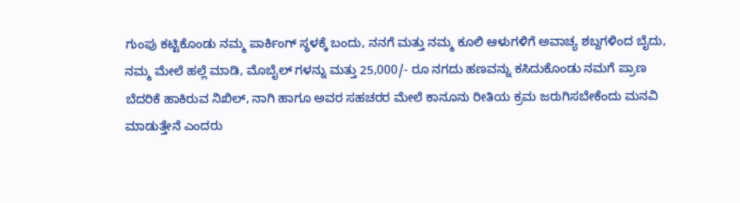ಗುಂಪು ಕಟ್ಟಿಕೊಂಡು ನಮ್ಮ ಪಾರ್ಕಿಂಗ್ ಸ್ಥಳಕ್ಕೆ ಬಂದು, ನನಗೆ ಮತ್ತು ನಮ್ಮ ಕೂಲಿ ಆಳುಗಳಿಗೆ ಅವಾಚ್ಯ ಶಬ್ದಗಳಿಂದ ಬೈದು, ನಮ್ಮ ಮೇಲೆ ಹಲ್ಲೆ ಮಾಡಿ, ಮೊಬೈಲ್ ಗಳನ್ನು ಮತ್ತು 25,000/- ರೂ ನಗದು ಹಣವನ್ನು ಕಸಿದುಕೊಂಡು ನಮಗೆ ಪ್ರಾಣ ಬೆದರಿಕೆ ಹಾಕಿರುವ ನಿಖಿಲ್, ನಾಗಿ ಹಾಗೂ ಅವರ ಸಹಚರರ ಮೇಲೆ ಕಾನೂನು ರೀತಿಯ ಕ್ರಮ ಜರುಗಿಸಬೇಕೆಂದು ಮನವಿ ಮಾಡುತ್ತೇನೆ ಎಂದರು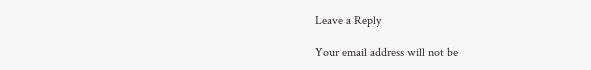Leave a Reply

Your email address will not be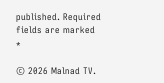published. Required fields are marked *

© 2026 Malnad TV.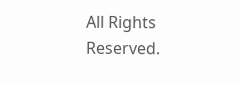All Rights Reserved.